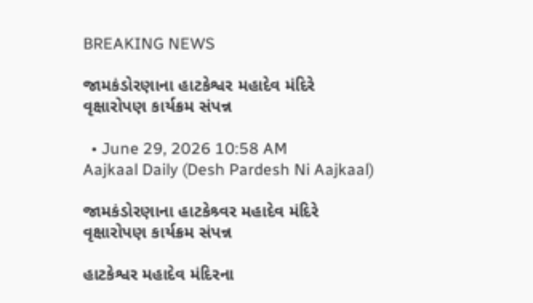BREAKING NEWS

જામકંડોરણાના હાટકેશ્વર મહાદેવ મંદિરે વૃક્ષારોપણ કાર્યક્રમ સંપન્ન

  • June 29, 2026 10:58 AM
Aajkaal Daily (Desh Pardesh Ni Aajkaal)

જામકંડોરણાના હાટકેશ્ર્વર મહાદેવ મંદિરે વૃક્ષારોપણ કાર્યક્રમ સંપન્ન

હાટકેશ્વર મહાદેવ મંદિરના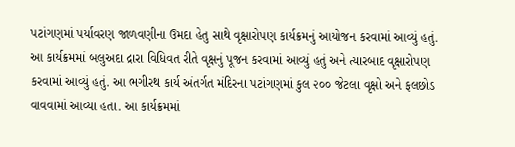પટાંગણમાં પર્યાવરણ જાળવણીના ઉમદા હેતુ સાથે વૃક્ષારોપણ કાર્યક્રમનું આયોજન કરવામાં આવ્યું હતું. આ કાર્યક્રમમાં બલુઅદા દ્રારા વિધિવત રીતે વૃક્ષનું પૂજન કરવામાં આવ્યું હતું અને ત્યારબાદ વૃક્ષારોપણ કરવામાં આવ્યું હતું. આ ભગીરથ કાર્ય અંતર્ગત મંદિરના પટાંગણમાં કુલ ૨૦૦ જેટલા વૃક્ષો અને ફલછોડ વાવવામાં આવ્યા હતા. આ કાર્યક્રમમાં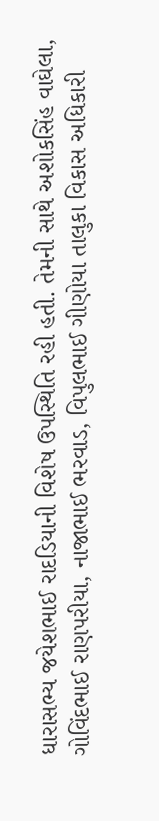ધારાસભ્ય જયેશભાઈ રાદડિયાની વિશેષ ઉપસ્થિતિ રહી હતી. તેમની સાથે અશોકસિંહ વાઘેલા, ગોવિંદભાઈ રાણપરીયા, નાજાભાઈ ભરવાડ, વિપુલભાઈ ગીણોયા તાલુકા વિકાસ અધિકારી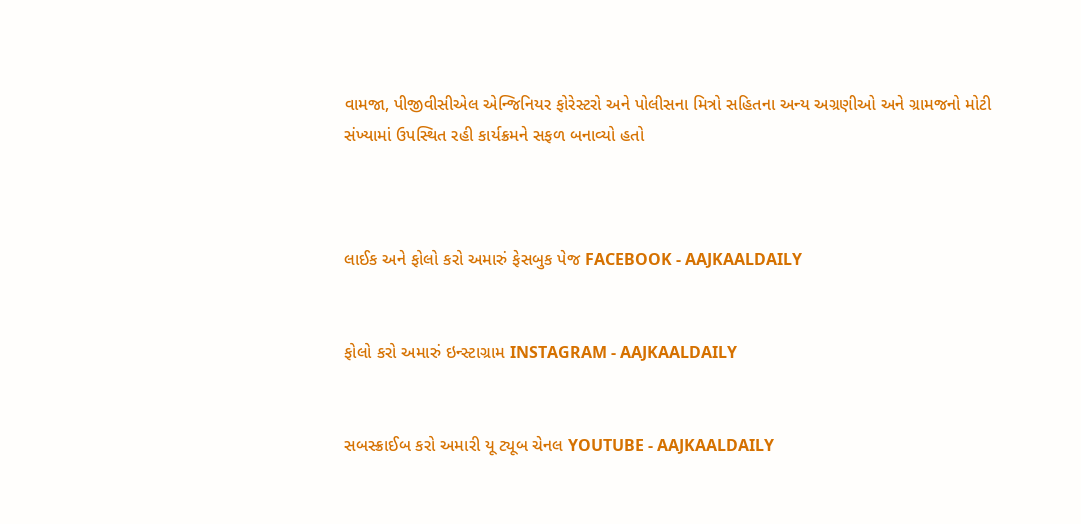વામજા, પીજીવીસીએલ એન્જિનિયર ફોરેસ્ટરો અને પોલીસના મિત્રો સહિતના અન્ય અગ્રણીઓ અને ગ્રામજનો મોટી સંખ્યામાં ઉપસ્થિત રહી કાર્યક્રમને સફળ બનાવ્યો હતો



લાઈક અને ફોલો કરો અમારું ફેસબુક પેજ FACEBOOK - AAJKAALDAILY


ફોલો કરો અમારું ઇન્સ્ટાગ્રામ INSTAGRAM - AAJKAALDAILY


સબસ્ક્રાઈબ કરો અમારી યૂ ટ્યૂબ ચેનલ YOUTUBE - AAJKAALDAILY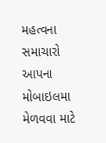મહત્વના સમાચારો આપના મોબાઇલમા મેળવવા માટે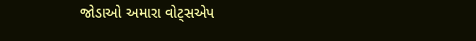જોડાઓ અમારા વોટ્સએપ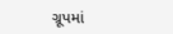ગ્રૂપમાં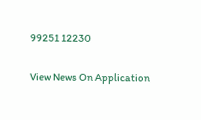99251 12230

View News On Application